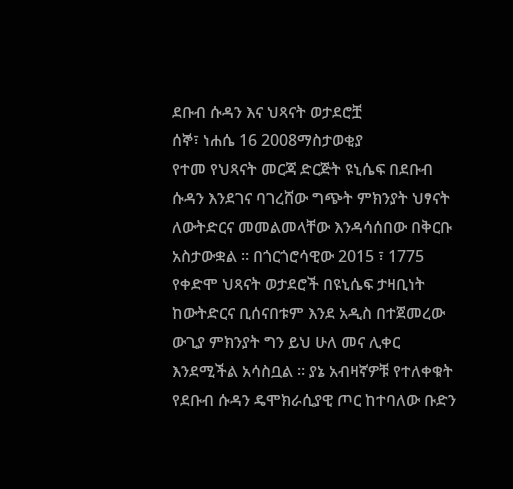ደቡብ ሱዳን እና ህጻናት ወታደሮቿ
ሰኞ፣ ነሐሴ 16 2008ማስታወቂያ
የተመ የህጻናት መርጃ ድርጅት ዩኒሴፍ በደቡብ ሱዳን እንደገና ባገረሸው ግጭት ምክንያት ህፃናት ለውትድርና መመልመላቸው እንዳሳሰበው በቅርቡ አስታውቋል ። በጎርጎሮሳዊው 2015 ፣ 1775 የቀድሞ ህጻናት ወታደሮች በዩኒሴፍ ታዛቢነት ከውትድርና ቢሰናበቱም እንደ አዲስ በተጀመረው ውጊያ ምክንያት ግን ይህ ሁለ መና ሊቀር እንደሚችል አሳስቧል ። ያኔ አብዛኛዎቹ የተለቀቁት የደቡብ ሱዳን ዴሞክራሲያዊ ጦር ከተባለው ቡድን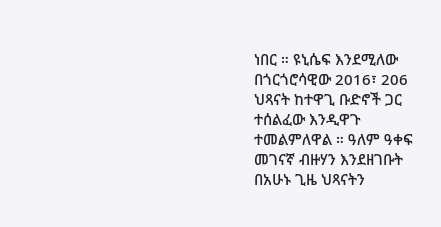ነበር ። ዩኒሴፍ እንደሚለው በጎርጎሮሳዊው 2016፣ 206 ህጻናት ከተዋጊ ቡድኖች ጋር ተሰልፈው እንዲዋጉ ተመልምለዋል ። ዓለም ዓቀፍ መገናኛ ብዙሃን እንደዘገቡት በአሁኑ ጊዜ ህጻናትን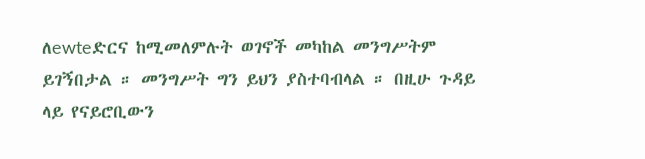ለewteድርና ከሚመለምሉት ወገኖች መካከል መንግሥትም ይገኝበታል ። መንግሥት ግን ይህን ያስተባብላል ። በዚሁ ጉዳይ ላይ የናይሮቢውን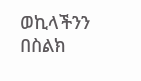ወኪላችንን በስልክ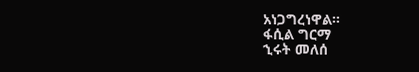አነጋግረነዋል።
ፋሲል ግርማ
ኂሩት መለሰ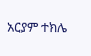አርያም ተክሌ